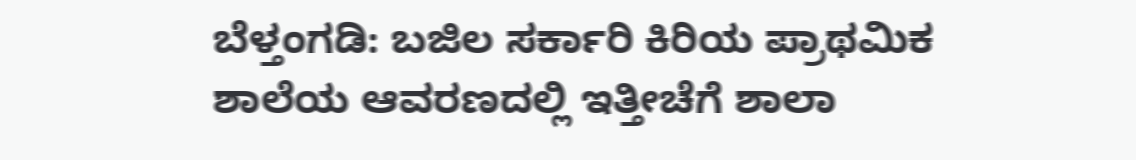ಬೆಳ್ತಂಗಡಿ: ಬಜಿಲ ಸರ್ಕಾರಿ ಕಿರಿಯ ಪ್ರಾಥಮಿಕ ಶಾಲೆಯ ಆವರಣದಲ್ಲಿ ಇತ್ತೀಚೆಗೆ ಶಾಲಾ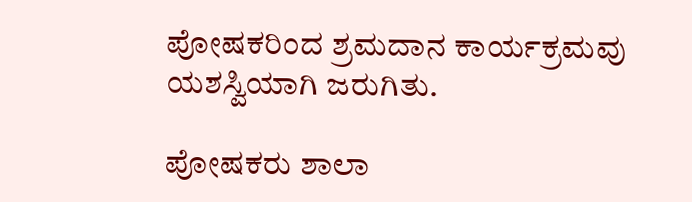ಪೋಷಕರಿಂದ ಶ್ರಮದಾನ ಕಾರ್ಯಕ್ರಮವು ಯಶಸ್ವಿಯಾಗಿ ಜರುಗಿತು.

ಪೋಷಕರು ಶಾಲಾ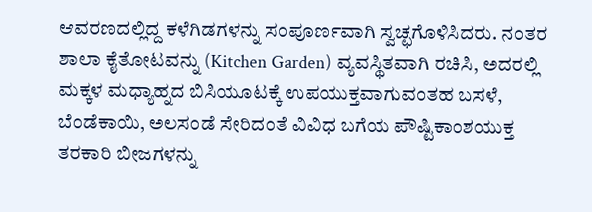ಆವರಣದಲ್ಲಿದ್ದ ಕಳೆಗಿಡಗಳನ್ನು ಸಂಪೂರ್ಣವಾಗಿ ಸ್ವಚ್ಛಗೊಳಿಸಿದರು. ನಂತರ ಶಾಲಾ ಕೈತೋಟವನ್ನು (Kitchen Garden) ವ್ಯವಸ್ಥಿತವಾಗಿ ರಚಿಸಿ, ಅದರಲ್ಲಿ ಮಕ್ಕಳ ಮಧ್ಯಾಹ್ನದ ಬಿಸಿಯೂಟಕ್ಕೆ ಉಪಯುಕ್ತವಾಗುವಂತಹ ಬಸಳೆ, ಬೆಂಡೆಕಾಯಿ, ಅಲಸಂಡೆ ಸೇರಿದಂತೆ ವಿವಿಧ ಬಗೆಯ ಪೌಷ್ಟಿಕಾಂಶಯುಕ್ತ ತರಕಾರಿ ಬೀಜಗಳನ್ನು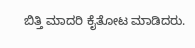ಬಿತ್ತಿ ಮಾದರಿ ಕೈತೋಟ ಮಾಡಿದರು.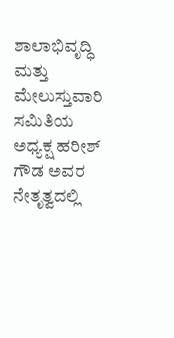ಶಾಲಾಭಿವೃದ್ಧಿ ಮತ್ತು ಮೇಲುಸ್ತುವಾರಿ ಸಮಿತಿಯ ಅಧ್ಯಕ್ಷ ಹರೀಶ್ ಗೌಡ ಅವರ ನೇತೃತ್ವದಲ್ಲಿ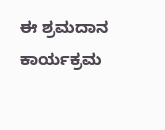ಈ ಶ್ರಮದಾನ ಕಾರ್ಯಕ್ರಮ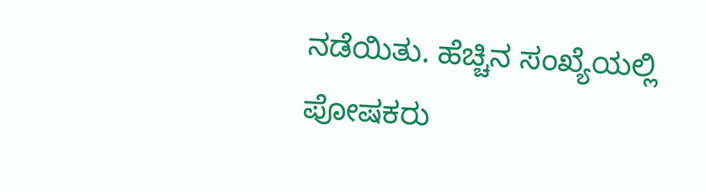ನಡೆಯಿತು. ಹೆಚ್ಚಿನ ಸಂಖ್ಯೆಯಲ್ಲಿ ಪೋಷಕರು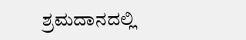ಶ್ರಮದಾನದಲ್ಲಿ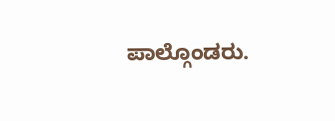ಪಾಲ್ಗೊಂಡರು.